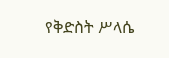የቅድስት ሥላሴ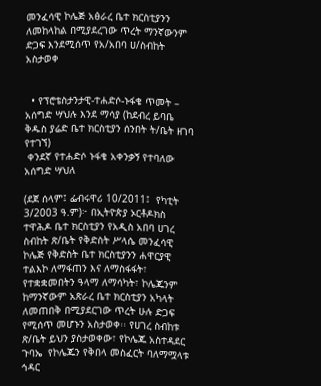መንፈሳዊ ኮሌጅ አፅራረ ቤተ ክርስቲያንን ለመከላከል በሚያደረገው ጥረት ማንኛውንም ድጋፍ እንደሚሰጥ የአ/አበባ ሀ/ስብከት አስታወቀ


  • የፕሮቴስታንታዊ-ተሐድሶ-ኑፋቄ ጥመት – አሰግድ ሣህሉ እንደ ማሳያ (ከደብረ ይባቤ ቅዱስ ያሬድ ቤተ ክርስቲያን ሰንበት ት/ቤት ዘገባ የተገኘ)
 ቀንደኛ የተሐድሶ ኑፋቄ አቀንቃኝ የተባለው አሰግድ ሣህለ

(ደጀ ሰላም፤ ፌብሩዋሪ 10/2011፤  የካቲት 3/2003 ዓ.ም)፦ በኢትዮጵያ ኦርቶዶክስ ተዋሕዶ ቤተ ክርስቲያን የአዲስ አበባ ሀገረ ስብከት ጽ/ቤት የቅድስት ሥላሴ መንፈሳዊ ኮሌጅ የቅድስት ቤተ ክርስቲያንን ሐዋርያዊ ተልእኮ ለማፋጠን እና ለማስፋፋት፣ የተቋቋመበትን ዓላማ ለማሳካት፣ ኮሌጁንም ከማንኛውም አጽራረ ቤተ ክርስቲያን አካላት ለመጠበቅ በሚያደርገው ጥረት ሁሉ ድጋፍ የሚሰጥ መሆኑን አስታወቀ፡፡ የሀገረ ስብከቱ ጽ/ቤት ይህን ያስታወቀው፣ የኮሌጁ አስተዳደር ጉባኤ  የኮሌጁን የቅበላ መስፈርት ባለማሟላቱ ኅዳር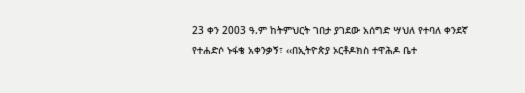23 ቀን 2003 ዓ.ም ከትምህርት ገበታ ያገደው አሰግድ ሣህለ የተባለ ቀንደኛ የተሐድሶ ኑፋቄ አቀንቃኝ፣ ‹‹በኢትዮጵያ ኦርቶዶክስ ተዋሕዶ ቤተ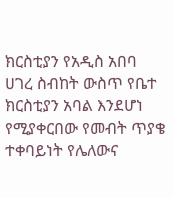ክርስቲያን የአዲስ አበባ ሀገረ ስብከት ውስጥ የቤተ ክርስቲያን አባል እንደሆነ የሚያቀርበው የመብት ጥያቄ ተቀባይነት የሌለውና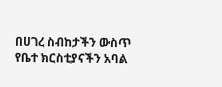በሀገረ ስብከታችን ውስጥ የቤተ ክርስቲያናችን አባል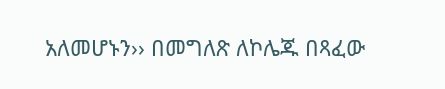አለመሆኑን›› በመግለጽ ለኮሌጁ በጻፈው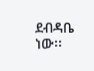ደብዳቤ ነው፡፡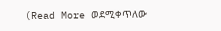(Read More ወደሚቀጥለው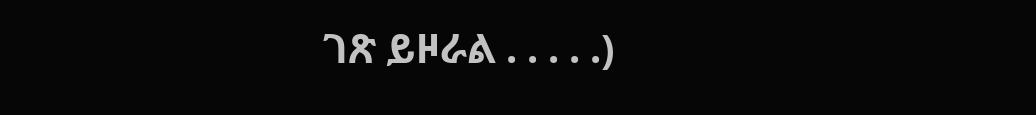ገጽ ይዞራል . . . . .)